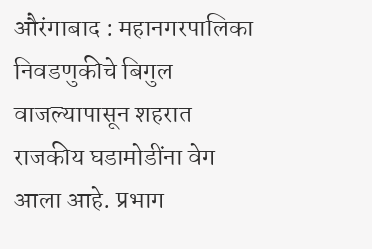औरंगाबाद : महानगरपालिका निवडणुकीचे बिगुल वाजल्यापासून शहरात राजकीय घडामोडींना वेग आला आहे. प्रभाग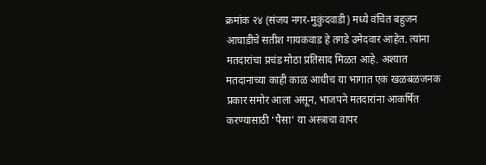क्रमांक २४ (संजय नगर-मुकुंदवाडी) मध्ये वंचित बहुजन आघाडीचे सतीश गायकवाड हे तगडे उमेदवार आहेत. त्यांना मतदारांचा प्रचंड मोठा प्रतिसाद मिळत आहे. अश्यात मतदानाच्या काही काळ आधीच या भागात एक खळबळजनक प्रकार समोर आला असून, भाजपने मतदारांना आकर्षित करण्यासाठी ‘पैसा’ या अस्त्राचा वापर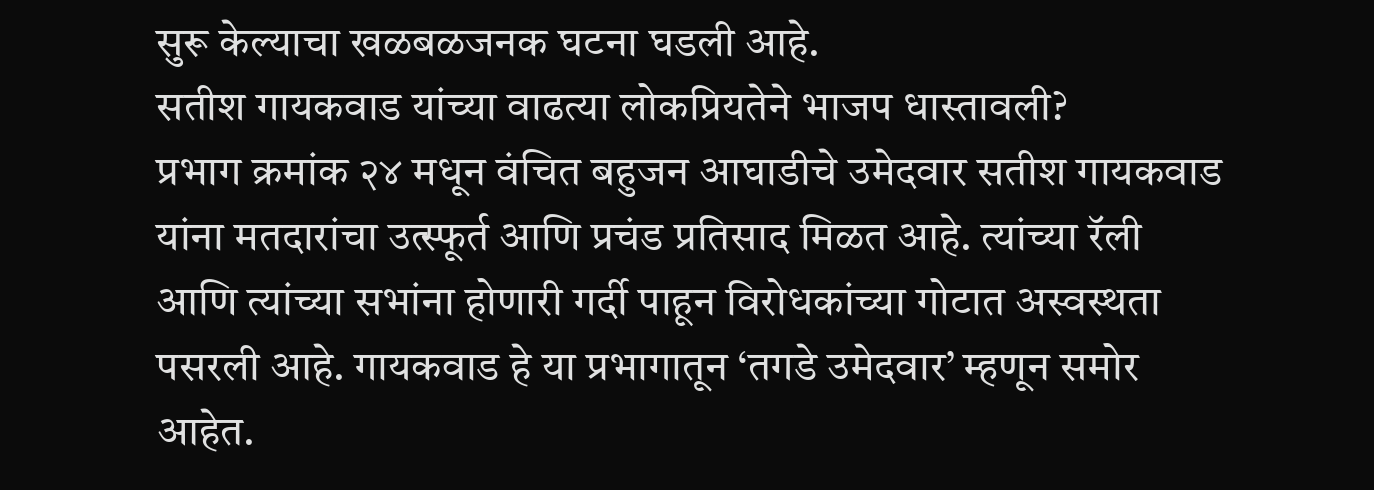सुरू केल्याचा खळबळजनक घटना घडली आहे.
सतीश गायकवाड यांच्या वाढत्या लोकप्रियतेने भाजप धास्तावली?
प्रभाग क्रमांक २४ मधून वंचित बहुजन आघाडीचे उमेदवार सतीश गायकवाड यांना मतदारांचा उत्स्फूर्त आणि प्रचंड प्रतिसाद मिळत आहे. त्यांच्या रॅली आणि त्यांच्या सभांना होणारी गर्दी पाहून विरोधकांच्या गोटात अस्वस्थता पसरली आहे. गायकवाड हे या प्रभागातून ‘तगडे उमेदवार’ म्हणून समोर आहेत.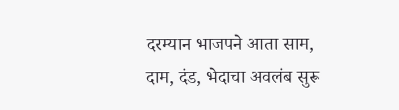दरम्यान भाजपने आता साम, दाम, दंड, भेदाचा अवलंब सुरू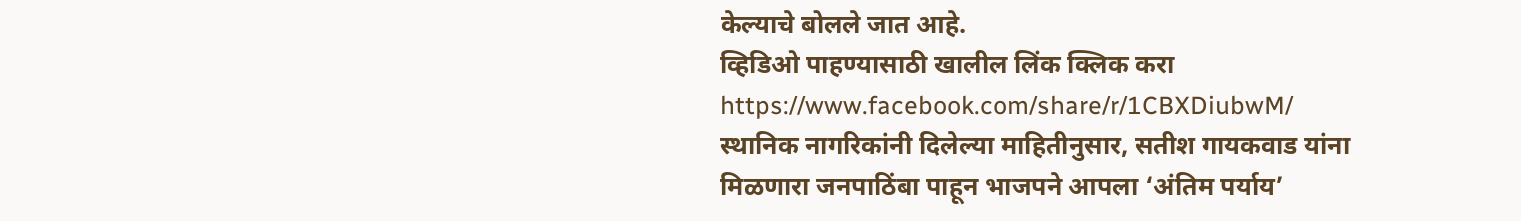केल्याचे बोलले जात आहे.
व्हिडिओ पाहण्यासाठी खालील लिंक क्लिक करा
https://www.facebook.com/share/r/1CBXDiubwM/
स्थानिक नागरिकांनी दिलेल्या माहितीनुसार, सतीश गायकवाड यांना मिळणारा जनपाठिंबा पाहून भाजपने आपला ‘अंतिम पर्याय’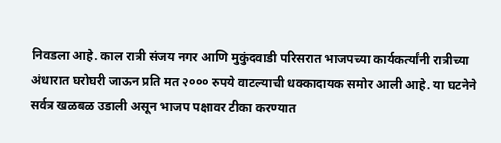निवडला आहे. काल रात्री संजय नगर आणि मुकुंदवाडी परिसरात भाजपच्या कार्यकर्त्यांनी रात्रीच्या अंधारात घरोघरी जाऊन प्रति मत २००० रुपये वाटल्याची धक्कादायक समोर आली आहे. या घटनेने सर्वत्र खळबळ उडाली असून भाजप पक्षावर टीका करण्यात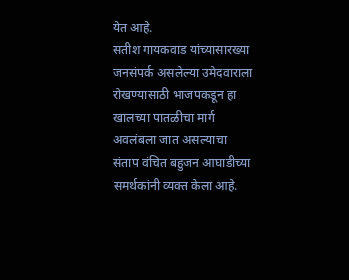येत आहे.
सतीश गायकवाड यांच्यासारख्या जनसंपर्क असलेल्या उमेदवाराला रोखण्यासाठी भाजपकडून हा खालच्या पातळीचा मार्ग अवलंबला जात असल्याचा संताप वंचित बहुजन आघाडीच्या समर्थकांनी व्यक्त केला आहे.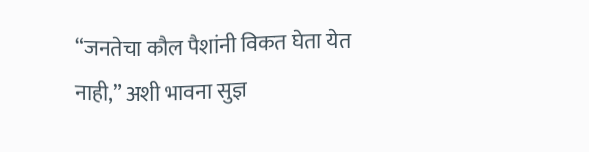“जनतेचा कौल पैशांनी विकत घेता येत नाही,” अशी भावना सुज्ञ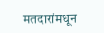मतदारांमधून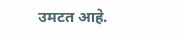उमटत आहे.